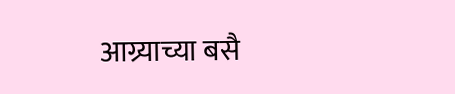आग्र्याच्या बसै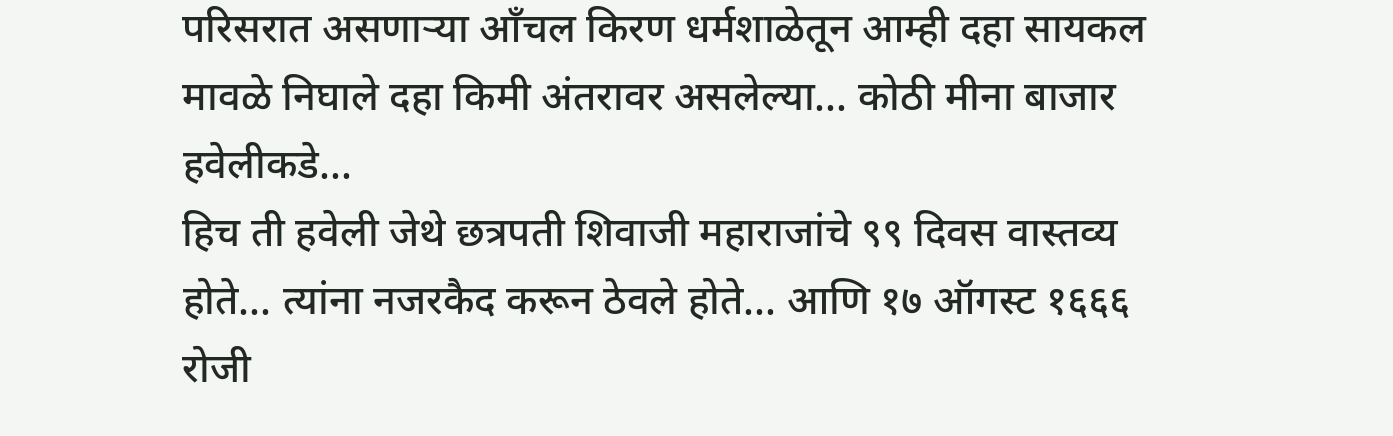परिसरात असणाऱ्या आँचल किरण धर्मशाळेतून आम्ही दहा सायकल मावळे निघाले दहा किमी अंतरावर असलेल्या... कोठी मीना बाजार हवेलीकडे...
हिच ती हवेली जेथे छत्रपती शिवाजी महाराजांचे ९९ दिवस वास्तव्य होते... त्यांना नजरकैद करून ठेवले होते... आणि १७ ऑगस्ट १६६६ रोजी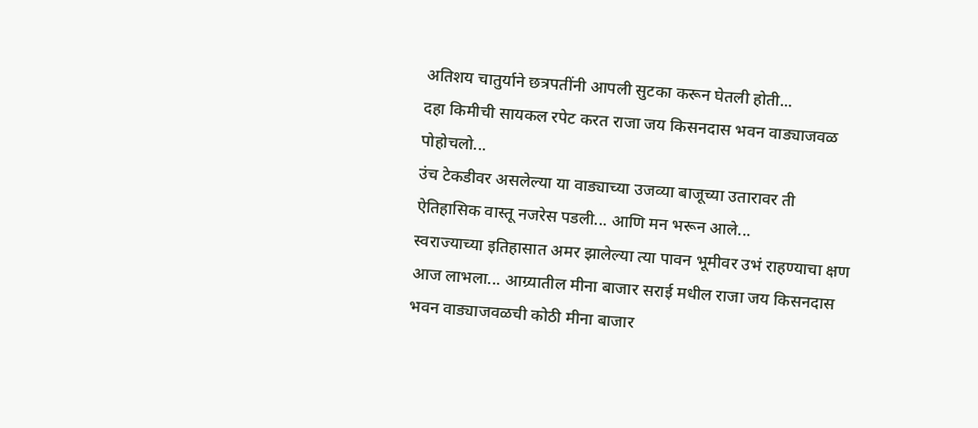अतिशय चातुर्याने छत्रपतींनी आपली सुटका करून घेतली होती...
दहा किमीची सायकल रपेट करत राजा जय किसनदास भवन वाड्याजवळ पोहोचलो...
उंच टेकडीवर असलेल्या या वाड्याच्या उजव्या बाजूच्या उतारावर ती ऐतिहासिक वास्तू नजरेस पडली... आणि मन भरून आले...
स्वराज्याच्या इतिहासात अमर झालेल्या त्या पावन भूमीवर उभं राहण्याचा क्षण आज लाभला... आग्र्यातील मीना बाजार सराई मधील राजा जय किसनदास भवन वाड्याजवळची कोठी मीना बाजार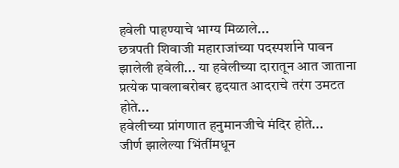हवेली पाहण्याचे भाग्य मिळाले...
छत्रपती शिवाजी महाराजांच्या पदस्पर्शाने पावन झालेली हवेली... या हवेलीच्या दारातून आत जाताना प्रत्येक पावलाबरोबर हृदयात आदराचे तरंग उमटत होते...
हवेलीच्या प्रांगणात हनुमानजीचे मंदिर होते...
जीर्ण झालेल्या भिंतींमधून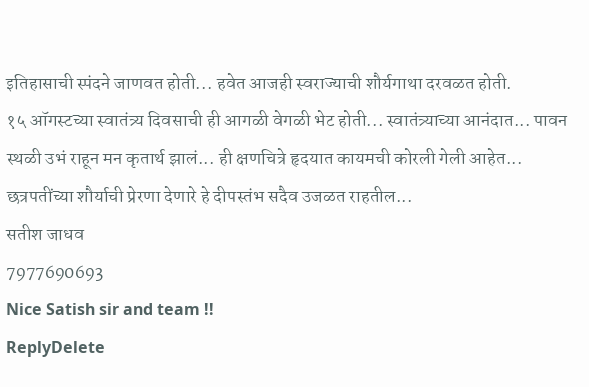इतिहासाची स्पंदने जाणवत होती... हवेत आजही स्वराज्याची शौर्यगाथा दरवळत होती.
१५ ऑगस्टच्या स्वातंत्र्य दिवसाची ही आगळी वेगळी भेट होती... स्वातंत्र्याच्या आनंदात... पावन स्थळी उभं राहून मन कृतार्थ झालं... ही क्षणचित्रे हृदयात कायमची कोरली गेली आहेत... छत्रपतींच्या शौर्याची प्रेरणा देणारे हे दीपस्तंभ सदैव उजळत राहतील...
सतीश जाधव
7977690693
Nice Satish sir and team !!
ReplyDelete